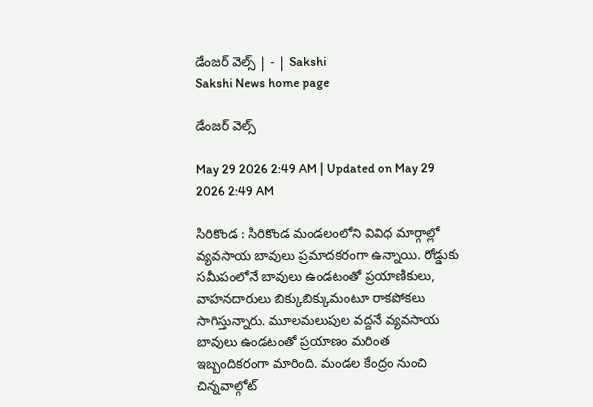డేంజర్‌ వెల్స్‌ | - | Sakshi
Sakshi News home page

డేంజర్‌ వెల్స్‌

May 29 2026 2:49 AM | Updated on May 29 2026 2:49 AM

సిరికొండ : సిరికొండ మండలంలోని వివిధ మార్గాల్లో వ్యవసాయ బావులు ప్రమాదకరంగా ఉన్నాయి. రోడ్డుకు సమీపంలోనే బావులు ఉండటంతో ప్రయాణికులు, వాహనదారులు బిక్కుబిక్కుమంటూ రాకపోకలు సాగిస్తున్నారు. మూలమలుపుల వద్దనే వ్యవసాయ బావులు ఉండటంతో ప్రయాణం మరింత ఇబ్బందికరంగా మారింది. మండల కేంద్రం నుంచి చిన్నవాల్గోట్‌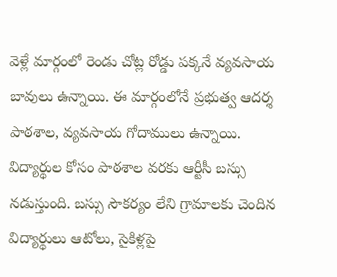వెళ్లే మార్గంలో రెండు చోట్ల రోడ్డు పక్కనే వ్యవసాయ బావులు ఉన్నాయి. ఈ మార్గంలోనే ప్రభుత్వ ఆదర్శ పాఠశాల, వ్యవసాయ గోదాములు ఉన్నాయి. విద్యార్థుల కోసం పాఠశాల వరకు ఆర్టీసీ బస్సు నడుస్తుంది. బస్సు సౌకర్యం లేని గ్రామాలకు చెందిన విద్యార్థులు ఆటోలు, సైకిళ్లపై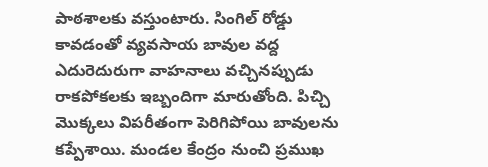పాఠశాలకు వస్తుంటారు. సింగిల్‌ రోడ్డు కావడంతో వ్యవసాయ బావుల వద్ద ఎదురెదురుగా వాహనాలు వచ్చినప్పుడు రాకపోకలకు ఇబ్బందిగా మారుతోంది. పిచ్చి మొక్కలు విపరీతంగా పెరిగిపోయి బావులను కప్పేశాయి. మండల కేంద్రం నుంచి ప్రముఖ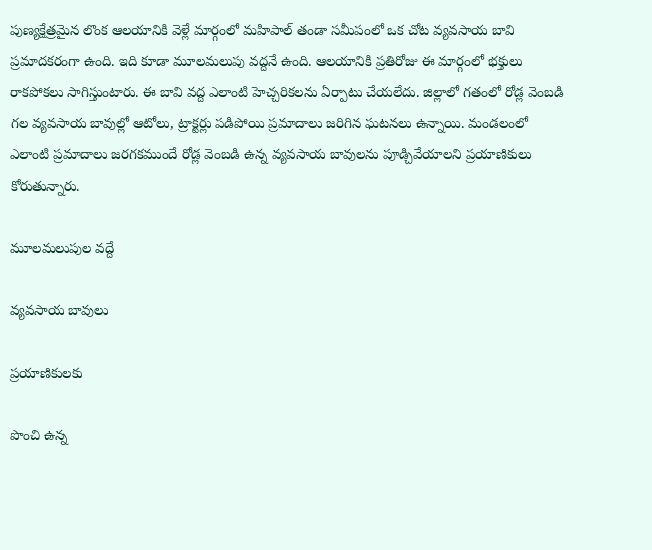పుణ్యక్షేత్రమైన లొంక ఆలయానికి వెళ్లే మార్గంలో మహిపాల్‌ తండా సమీపంలో ఒక చోట వ్యవసాయ బావి ప్రమాదకరంగా ఉంది. ఇది కూడా మూలమలుపు వద్దనే ఉంది. ఆలయానికి ప్రతిరోజు ఈ మార్గంలో భక్తులు రాకపోకలు సాగిస్తుంటారు. ఈ బావి వద్ద ఎలాంటి హెచ్చరికలను ఏర్పాటు చేయలేదు. జిల్లాలో గతంలో రోడ్ల వెంబడి గల వ్యవసాయ బావుల్లో ఆటోలు, ట్రాక్టర్లు పడిపోయి ప్రమాదాలు జరిగిన ఘటనలు ఉన్నాయి. మండలంలో ఎలాంటి ప్రమాదాలు జరగకముందే రోడ్ల వెంబడి ఉన్న వ్యవసాయ బావులను పూడ్చివేయాలని ప్రయాణికులు కోరుతున్నారు.

మూలమలుపుల వద్దే

వ్యవసాయ బావులు

ప్రయాణికులకు

పొంచి ఉన్న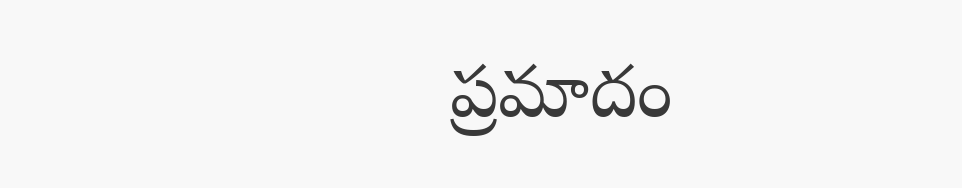ప్రమాదం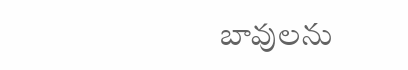బావులను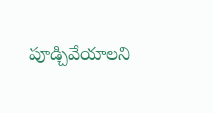పూడ్చివేయాలని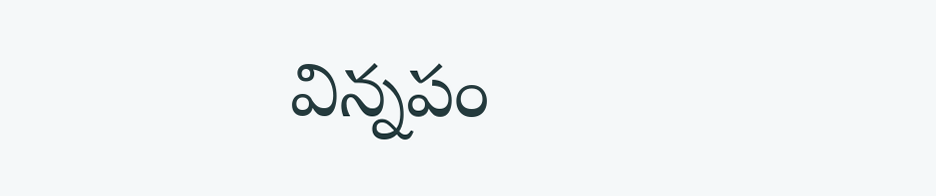విన్నపం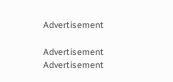Advertisement

Advertisement
Advertisement